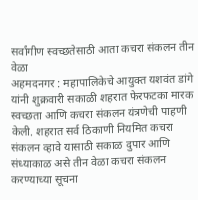सर्वांगीण स्वच्छतेसाठी आता कचरा संकलन तीन वेळा
अहमदनगर : महापालिकेचे आयुक्त यशवंत डांगे यांनी शुक्रवारी सकाळी शहरात फेरफटका मारक स्वच्छता आणि कचरा संकलन यंत्रणेची पाहणी केली. शहरात सर्व ठिकाणी नियमित कचरा संकलन व्हावे यासाठी सकाळ दुपार आणि संध्याकाळ असे तीन वेळा कचरा संकलन करण्याच्या सूचना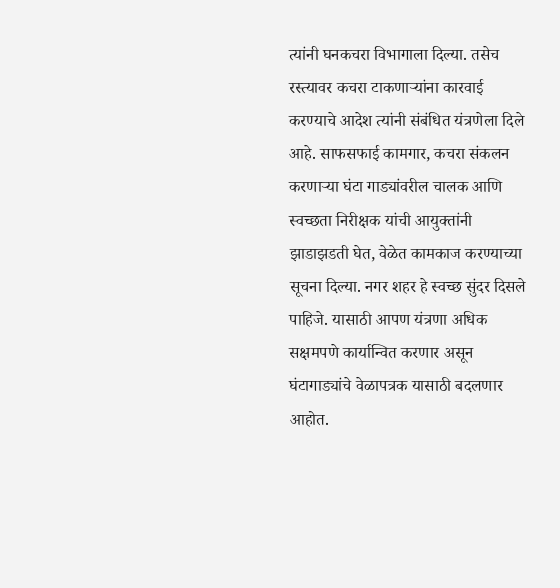त्यांनी घनकचरा विभागाला दिल्या. तसेच रस्त्यावर कचरा टाकणाऱ्यांना कारवाई करण्याचे आदेश त्यांनी संबंधित यंत्रणेला दिले आहे. साफसफाई कामगार, कचरा संकलन करणाऱ्या घंटा गाड्यांवरील चालक आणि स्वच्छता निरीक्षक यांची आयुक्तांनी झाडाझडती घेत, वेळेत कामकाज करण्याच्या सूचना दिल्या. नगर शहर हे स्वच्छ सुंदर दिसले पाहिजे. यासाठी आपण यंत्रणा अधिक सक्षमपणे कार्यान्वित करणार असून घंटागाड्यांचे वेळापत्रक यासाठी बदलणार आहोत.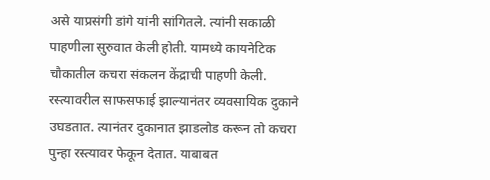असे याप्रसंगी डांगे यांनी सांगितले. त्यांनी सकाळी पाहणीला सुरुवात केली होती. यामध्ये कायनेटिक चौकातील कचरा संकलन केंद्राची पाहणी केली. रस्त्यावरील साफसफाई झाल्यानंतर व्यवसायिक दुकाने उघडतात. त्यानंतर दुकानात झाडलोड करून तो कचरा पुन्हा रस्त्यावर फेकून देतात. याबाबत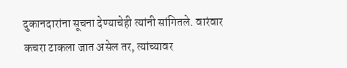दुकानदारांना सूचना देण्याचेही त्यांनी सांगितले. वारंवार कचरा टाकला जात असेल तर, त्यांच्यावर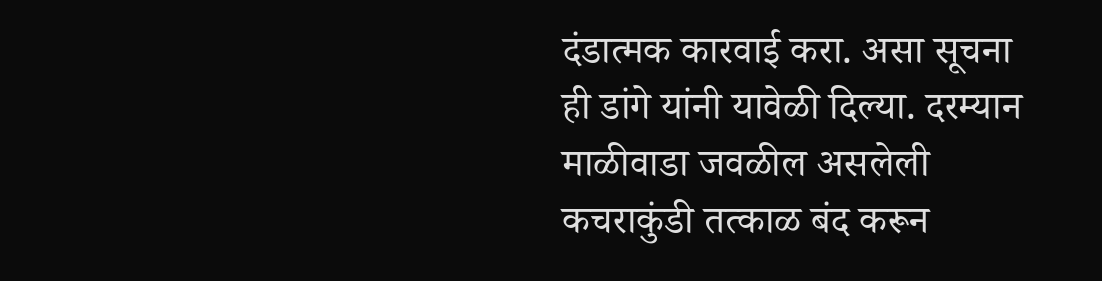दंडात्मक कारवाई करा. असा सूचना ही डांगे यांनी यावेळी दिल्या. दरम्यान माळीवाडा जवळील असलेली कचराकुंडी तत्काळ बंद करून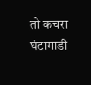तो कचरा घंटागाडी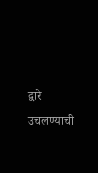द्वारे उचलण्याची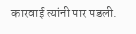कारवाई त्यांनी पार पडली.